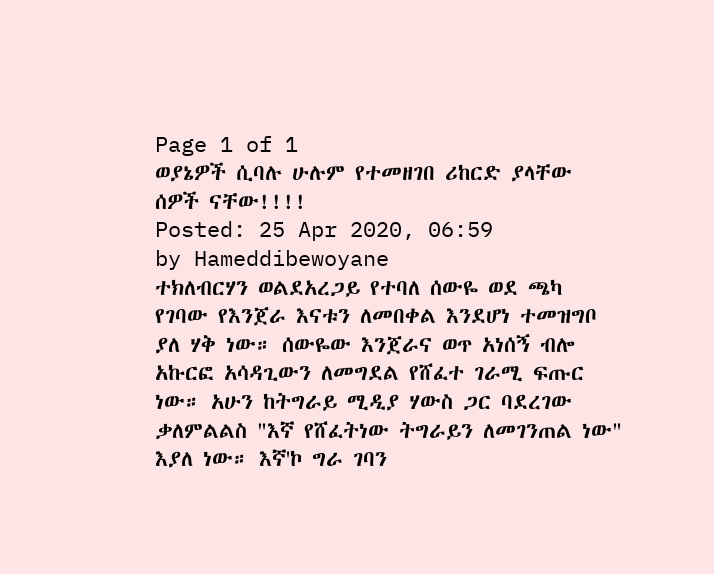Page 1 of 1
ወያኔዎች ሲባሉ ሁሉም የተመዘገበ ሪከርድ ያላቸው ሰዎች ናቸው!!!!
Posted: 25 Apr 2020, 06:59
by Hameddibewoyane
ተክለብርሃን ወልደአረጋይ የተባለ ሰውዬ ወደ ጫካ የገባው የእንጀራ እናቱን ለመበቀል እንደሆነ ተመዝግቦ ያለ ሃቅ ነው። ሰውዬው እንጀራና ወጥ አነሰኝ ብሎ አኩርፎ አሳዳጊውን ለመግደል የሸፈተ ገራሚ ፍጡር ነው። አሁን ከትግራይ ሚዲያ ሃውስ ጋር ባደረገው ቃለምልልስ "እኛ የሸፈትነው ትግራይን ለመገንጠል ነው" እያለ ነው። እኛ'ኮ ግራ ገባን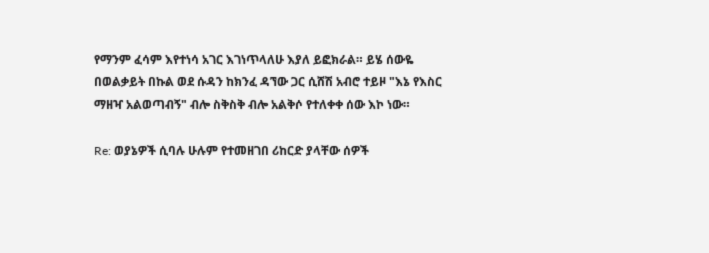የማንም ፈሳም እየተነሳ አገር እገነጥላለሁ እያለ ይፎክራል። ይሄ ሰውዬ በወልቃይት በኩል ወደ ሱዳን ከክንፈ ዳኘው ጋር ሲሸሽ አብሮ ተይዞ "እኔ የእስር ማዘዣ አልወጣብኝ" ብሎ ስቅስቅ ብሎ አልቅሶ የተለቀቀ ሰው እኮ ነው።

Re: ወያኔዎች ሲባሉ ሁሉም የተመዘገበ ሪከርድ ያላቸው ሰዎች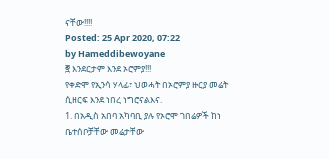ናቸው!!!!
Posted: 25 Apr 2020, 07:22
by Hameddibewoyane
፸ እንደርታም እንደ ኦሮምያ!!!
የቀድሞ የኢንሳ ሃላፊ፣ ህወሓት በኦሮምያ ዙርያ መሬት ሲዘርፍ እንደ ነበረ ነግሮናልእና.
1. በአዲስ አበባ አካባቢ ያሉ የኦሮሞ ገበሬዎች ከነ ቤተሰቦቻቸው መሬታቸው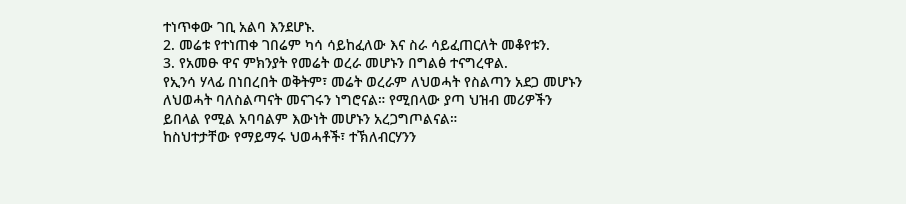ተነጥቀው ገቢ አልባ እንደሆኑ.
2. መሬቱ የተነጠቀ ገበሬም ካሳ ሳይከፈለው እና ስራ ሳይፈጠርለት መቆየቱን.
3. የአመፁ ዋና ምክንያት የመሬት ወረራ መሆኑን በግልፅ ተናግረዋል.
የኢንሳ ሃላፊ በነበረበት ወቅትም፣ መሬት ወረራም ለህወሓት የስልጣን አደጋ መሆኑን ለህወሓት ባለስልጣናት መናገሩን ነግሮናል። የሚበላው ያጣ ህዝብ መሪዎችን ይበላል የሚል አባባልም እውነት መሆኑን አረጋግጦልናል።
ከስህተታቸው የማይማሩ ህወሓቶች፣ ተኽለብርሃንን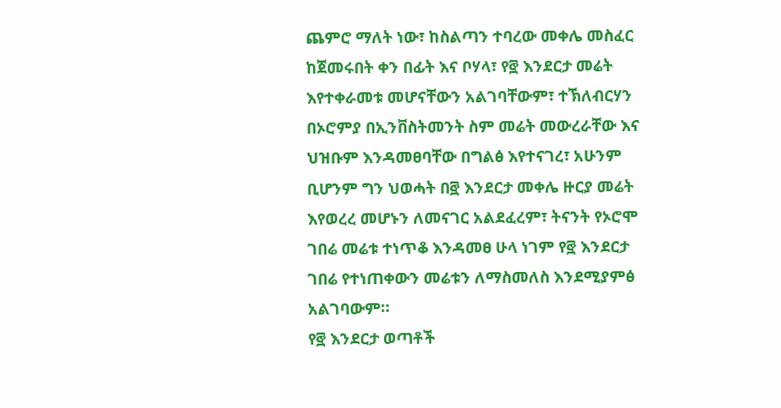ጨምሮ ማለት ነው፣ ከስልጣን ተባረው መቀሌ መስፈር ከጀመሩበት ቀን በፊት እና ቦሃላ፣ የ፸ እንደርታ መሬት እየተቀራመቱ መሆናቸውን አልገባቸውም፣ ተኽለብርሃን በኦሮምያ በኢንቨስትመንት ስም መሬት መውረራቸው እና ህዝቡም እንዳመፀባቸው በግልፅ እየተናገረ፣ አሁንም ቢሆንም ግን ህወሓት በ፸ እንደርታ መቀሌ ዙርያ መሬት እየወረረ መሆኑን ለመናገር አልደፈረም፣ ትናንት የኦሮሞ ገበሬ መሬቱ ተነጥቆ እንዳመፀ ሁላ ነገም የ፸ እንደርታ ገበሬ የተነጠቀውን መሬቱን ለማስመለስ እንደሚያምፅ አልገባውም።
የ፸ እንደርታ ወጣቶች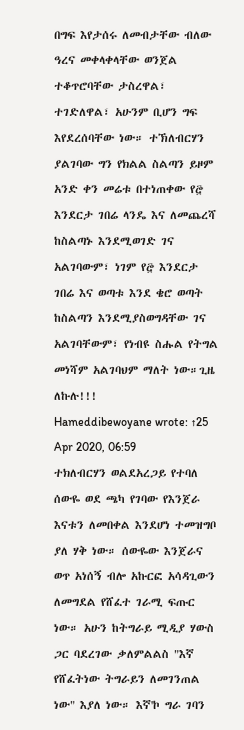በግፍ እየታሰሩ ለመብታቸው ብለው ዓረና መቀላቀላቸው ወንጀል ተቆጥሮባቸው ታስረዋል፣ ተገድለዋል፣ አሁንም ቢሆን ግፍ እየደረሰባቸው ነው። ተኽለብርሃን ያልገባው ግን የክልል ስልጣን ይዞም አንድ ቀን መሬቱ በተነጠቀው የ፸ እንደርታ ገበሬ ላንዴ እና ለመጨረሻ ከስልጣኑ እንደሚወገድ ገና አልገባውም፣ ነገም የ፸ እንደርታ ገበሬ እና ወጣቱ እንደ ቄሮ ወጣት ከስልጣን እንደሚያስወግዳቸው ገና አልገባቸውም፣ የነብዩ ስሑል የትግል መነሻም አልገባህም ማለት ነው።ጊዜ ለኩሉ!!!
Hameddibewoyane wrote: ↑25 Apr 2020, 06:59
ተክለብርሃን ወልደአረጋይ የተባለ ሰውዬ ወደ ጫካ የገባው የእንጀራ እናቱን ለመበቀል እንደሆነ ተመዝግቦ ያለ ሃቅ ነው። ሰውዬው እንጀራና ወጥ አነሰኝ ብሎ አኩርፎ አሳዳጊውን ለመግደል የሸፈተ ገራሚ ፍጡር ነው። አሁን ከትግራይ ሚዲያ ሃውስ ጋር ባደረገው ቃለምልልስ "እኛ የሸፈትነው ትግራይን ለመገንጠል ነው" እያለ ነው። እኛ'ኮ ግራ ገባን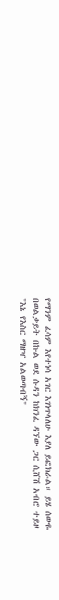የማንም ፈሳም እየተነሳ አገር እገነጥላለሁ እያለ ይፎክራል። ይሄ ሰውዬ በወልቃይት በኩል ወደ ሱዳን ከክንፈ ዳኘው ጋር ሲሸሽ አብሮ ተይዞ "እኔ የእስር ማዘዣ አልወጣብኝ"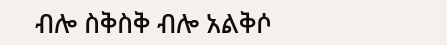ብሎ ስቅስቅ ብሎ አልቅሶ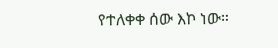የተለቀቀ ሰው እኮ ነው።